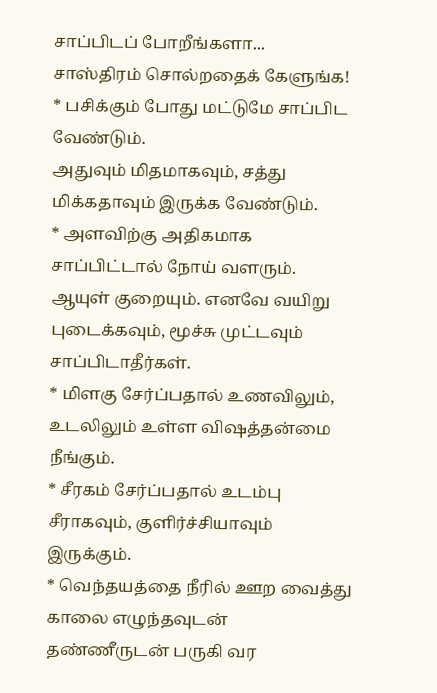சாப்பிடப் போறீங்களா...
சாஸ்திரம் சொல்றதைக் கேளுங்க!
* பசிக்கும் போது மட்டுமே சாப்பிட வேண்டும்.
அதுவும் மிதமாகவும், சத்து மிக்கதாவும் இருக்க வேண்டும்.
* அளவிற்கு அதிகமாக சாப்பிட்டால் நோய் வளரும். ஆயுள் குறையும். எனவே வயிறு புடைக்கவும், மூச்சு முட்டவும் சாப்பிடாதீர்கள்.
* மிளகு சேர்ப்பதால் உணவிலும், உடலிலும் உள்ள விஷத்தன்மை நீங்கும்.
* சீரகம் சேர்ப்பதால் உடம்பு சீராகவும், குளிர்ச்சியாவும் இருக்கும்.
* வெந்தயத்தை நீரில் ஊற வைத்து காலை எழுந்தவுடன் தண்ணீருடன் பருகி வர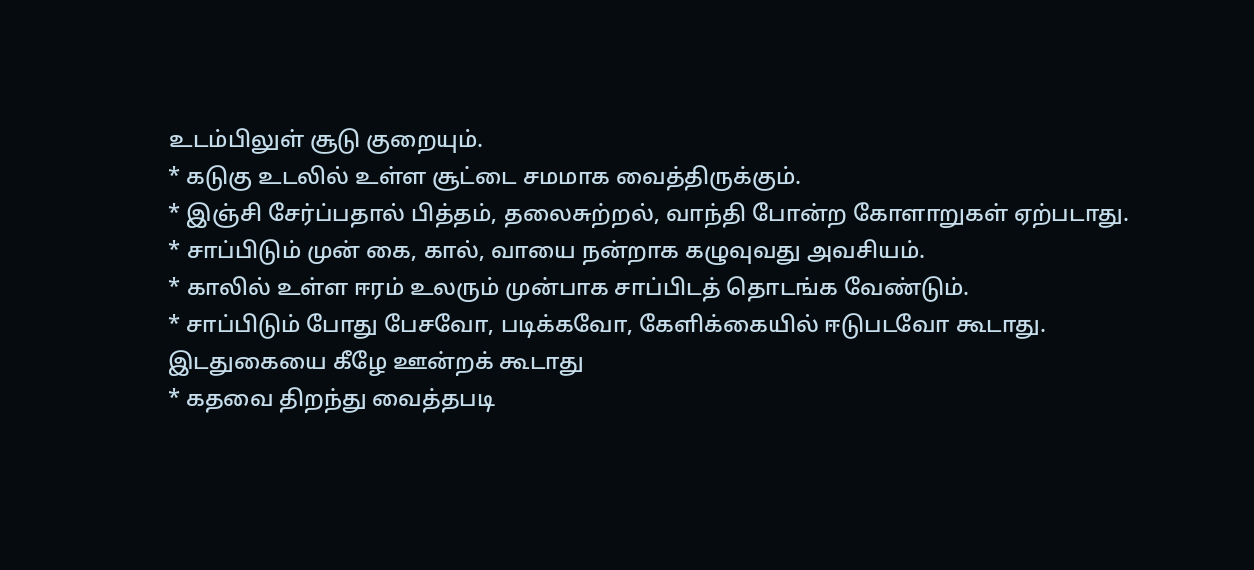உடம்பிலுள் சூடு குறையும்.
* கடுகு உடலில் உள்ள சூட்டை சமமாக வைத்திருக்கும்.
* இஞ்சி சேர்ப்பதால் பித்தம், தலைசுற்றல், வாந்தி போன்ற கோளாறுகள் ஏற்படாது.
* சாப்பிடும் முன் கை, கால், வாயை நன்றாக கழுவுவது அவசியம்.
* காலில் உள்ள ஈரம் உலரும் முன்பாக சாப்பிடத் தொடங்க வேண்டும்.
* சாப்பிடும் போது பேசவோ, படிக்கவோ, கேளிக்கையில் ஈடுபடவோ கூடாது. இடதுகையை கீழே ஊன்றக் கூடாது
* கதவை திறந்து வைத்தபடி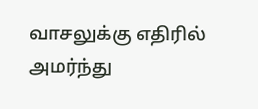வாசலுக்கு எதிரில் அமர்ந்து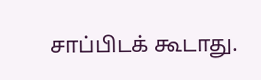சாப்பிடக் கூடாது.